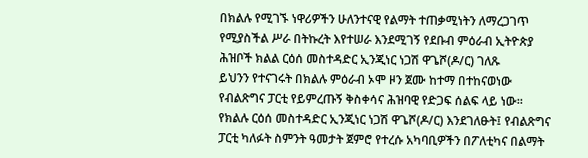በክልሉ የሚገኙ ነዋሪዎችን ሁለንተናዊ የልማት ተጠቃሚነትን ለማረጋገጥ የሚያስችል ሥራ በትኩረት እየተሠራ እንደሚገኝ የደቡብ ምዕራብ ኢትዮጵያ ሕዝቦች ክልል ርዕሰ መስተዳድር ኢንጂነር ነጋሽ ዋጌሾ(ዶ/ር) ገለጹ
ይህንን የተናገሩት በክልሉ ምዕራብ ኦሞ ዞን ጀሙ ከተማ በተከናወነው የብልጽግና ፓርቲ የይምረጡኝ ቅስቀሳና ሕዝባዊ የድጋፍ ሰልፍ ላይ ነው።
የክልሉ ርዕሰ መስተዳድር ኢንጂነር ነጋሽ ዋጌሾ(ዶ/ር) እንደገለፁት፤ የብልጽግና ፓርቲ ካለፉት ስምንት ዓመታት ጀምሮ የተረሱ አካባቢዎችን በፖለቲካና በልማት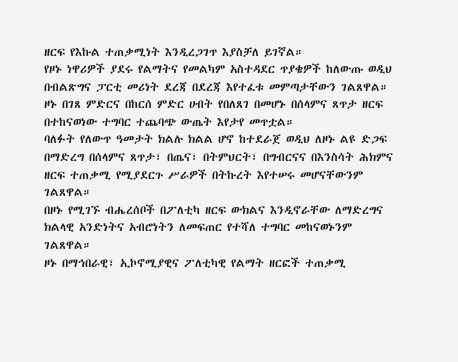ዘርፍ የእኩል ተጠቃሚነት እንዲረጋገጥ እያስቻለ ይገኛል።
የዞኑ ነዋሪዎች ያደሩ የልማትና የመልካም አስተዳደር ጥያቄዎች ከለውጡ ወዲህ በብልጽግና ፓርቲ መሪነት ደረጃ በደረጃ እየተፈቱ መምጣታቸውን ገልጸዋል።
ዞኑ በገጸ ምድርና በከርሰ ምድር ሀብት የበለጸገ በመሆኑ በሰላምና ጸጥታ ዘርፍ በተከናወነው ተግባር ተጨባጭ ውጤት እየታየ መጥቷል።
ባለፉት የለውጥ ዓመታት ክልሉ ክልል ሆኖ ከተደራጀ ወዲህ ለዞኑ ልዩ ድጋፍ በማድረግ በሰላምና ጸጥታ፣ በጤና፣ በትምህርት፣ በግብርናና በእንስሳት ሕክምና ዘርፍ ተጠቃሚ የሚያደርጉ ሥራዎች በትኩረት እየተሠሩ መሆናቸውንም ገልጸዋል።
በዞኑ የሚገኙ ብሔረሰቦች በፖለቲካ ዘርፍ ውክልና እንዲኖራቸው ለማድረግና ክልላዊ አንድነትና አብሮነትን ለመፍጠር የተሻለ ተግባር መከናወኑንም ገልጸዋል።
ዞኑ በማኅበራዊ፣ ኢኮኖሚያዊና ፖለቲካዊ የልማት ዘርፎች ተጠቃሚ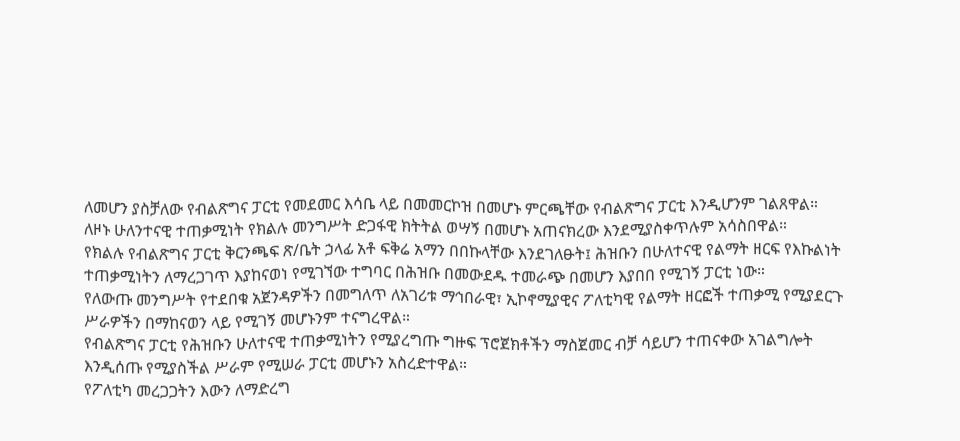ለመሆን ያስቻለው የብልጽግና ፓርቲ የመደመር እሳቤ ላይ በመመርኮዝ በመሆኑ ምርጫቸው የብልጽግና ፓርቲ እንዲሆንም ገልጸዋል።
ለዞኑ ሁለንተናዊ ተጠቃሚነት የክልሉ መንግሥት ድጋፋዊ ክትትል ወሣኝ በመሆኑ አጠናክረው እንደሚያስቀጥሉም አሳስበዋል።
የክልሉ የብልጽግና ፓርቲ ቅርንጫፍ ጽ/ቤት ኃላፊ አቶ ፍቅሬ አማን በበኩላቸው እንደገለፁት፤ ሕዝቡን በሁለተናዊ የልማት ዘርፍ የእኩልነት ተጠቃሚነትን ለማረጋገጥ እያከናወነ የሚገኘው ተግባር በሕዝቡ በመውደዱ ተመራጭ በመሆን እያበበ የሚገኝ ፓርቲ ነው።
የለውጡ መንግሥት የተደበቁ አጀንዳዎችን በመግለጥ ለአገሪቱ ማኅበራዊ፣ ኢኮኖሚያዊና ፖለቲካዊ የልማት ዘርፎች ተጠቃሚ የሚያደርጉ ሥራዎችን በማከናወን ላይ የሚገኝ መሆኑንም ተናግረዋል።
የብልጽግና ፓርቲ የሕዝቡን ሁለተናዊ ተጠቃሚነትን የሚያረግጡ ግዙፍ ፕሮጀክቶችን ማስጀመር ብቻ ሳይሆን ተጠናቀው አገልግሎት እንዲሰጡ የሚያስችል ሥራም የሚሠራ ፓርቲ መሆኑን አስረድተዋል።
የፖለቲካ መረጋጋትን እውን ለማድረግ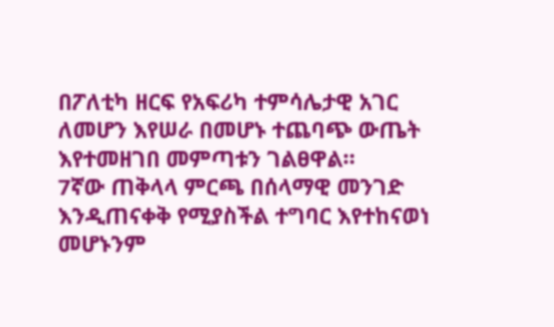በፖለቲካ ዘርፍ የአፍሪካ ተምሳሌታዊ አገር ለመሆን እየሠራ በመሆኑ ተጨባጭ ውጤት እየተመዘገበ መምጣቱን ገልፀዋል።
7ኛው ጠቅላላ ምርጫ በሰላማዊ መንገድ እንዲጠናቀቅ የሚያስችል ተግባር እየተከናወነ መሆኑንም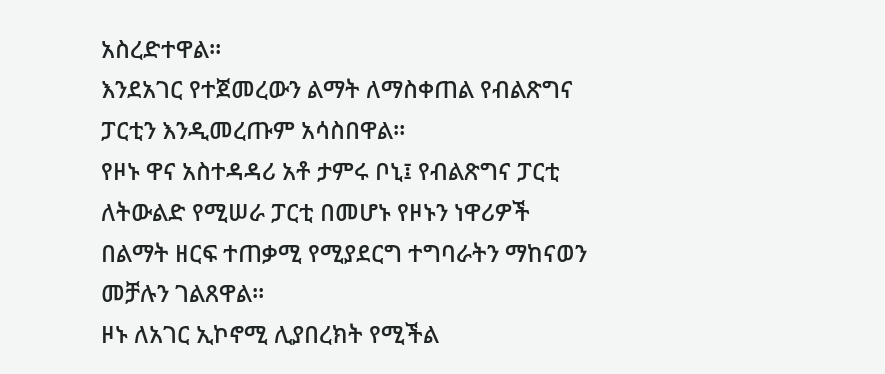አስረድተዋል።
እንደአገር የተጀመረውን ልማት ለማስቀጠል የብልጽግና ፓርቲን እንዲመረጡም አሳስበዋል።
የዞኑ ዋና አስተዳዳሪ አቶ ታምሩ ቦኒ፤ የብልጽግና ፓርቲ ለትውልድ የሚሠራ ፓርቲ በመሆኑ የዞኑን ነዋሪዎች በልማት ዘርፍ ተጠቃሚ የሚያደርግ ተግባራትን ማከናወን መቻሉን ገልጸዋል።
ዞኑ ለአገር ኢኮኖሚ ሊያበረክት የሚችል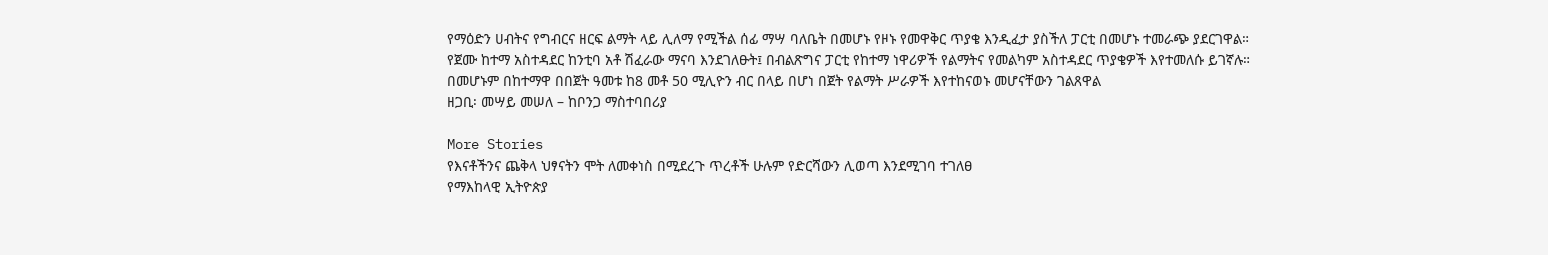የማዕድን ሀብትና የግብርና ዘርፍ ልማት ላይ ሊለማ የሚችል ሰፊ ማሣ ባለቤት በመሆኑ የዞኑ የመዋቅር ጥያቄ እንዲፈታ ያስችለ ፓርቲ በመሆኑ ተመራጭ ያደርገዋል።
የጀሙ ከተማ አስተዳደር ከንቲባ አቶ ሽፈራው ማናባ እንደገለፁት፤ በብልጽግና ፓርቲ የከተማ ነዋሪዎች የልማትና የመልካም አስተዳደር ጥያቄዎች እየተመለሱ ይገኛሉ።
በመሆኑም በከተማዋ በበጀት ዓመቱ ከ8 መቶ 50 ሚሊዮን ብር በላይ በሆነ በጀት የልማት ሥራዎች እየተከናወኑ መሆናቸውን ገልጸዋል
ዘጋቢ፡ መሣይ መሠለ – ከቦንጋ ማስተባበሪያ

More Stories
የእናቶችንና ጨቅላ ህፃናትን ሞት ለመቀነስ በሚደረጉ ጥረቶች ሁሉም የድርሻውን ሊወጣ እንደሚገባ ተገለፀ
የማእከላዊ ኢትዮጵያ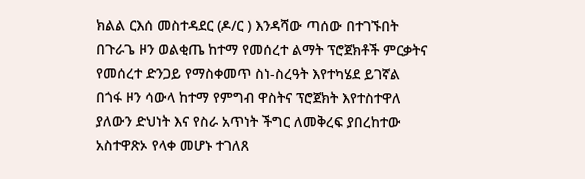ክልል ርእሰ መስተዳደር (ዶ/ር ) እንዳሻው ጣሰው በተገኙበት በጉራጌ ዞን ወልቂጤ ከተማ የመሰረተ ልማት ፕሮጀክቶች ምርቃትና የመሰረተ ድንጋይ የማስቀመጥ ስነ-ስረዓት እየተካሄደ ይገኛል
በጎፋ ዞን ሳውላ ከተማ የምግብ ዋስትና ፕሮጀክት እየተስተዋለ ያለውን ድህነት እና የስራ አጥነት ችግር ለመቅረፍ ያበረከተው አስተዋጽኦ የላቀ መሆኑ ተገለጸ